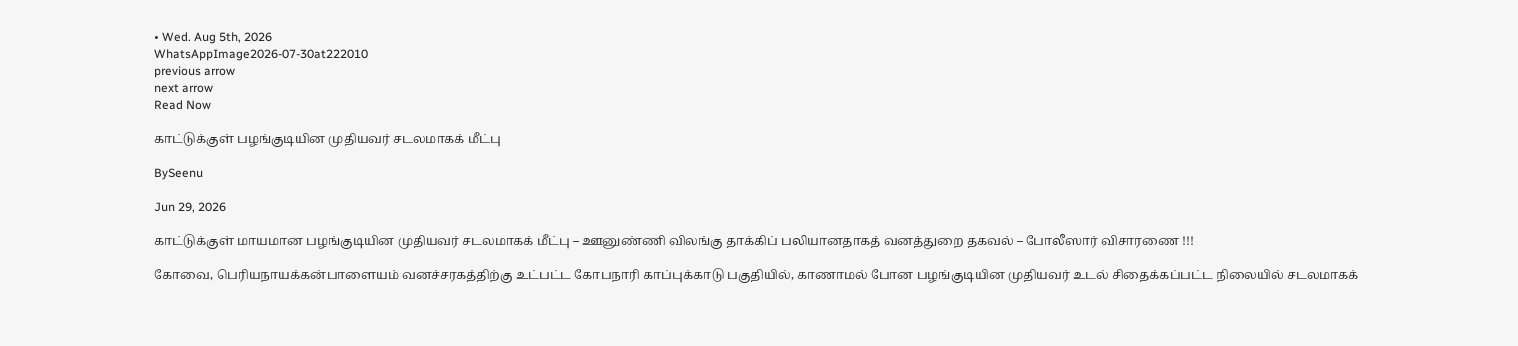• Wed. Aug 5th, 2026
WhatsAppImage2026-07-30at222010
previous arrow
next arrow
Read Now

காட்டுக்குள் பழங்குடியின முதியவர் சடலமாகக் மீட்பு

BySeenu

Jun 29, 2026

காட்டுக்குள் மாயமான பழங்குடியின முதியவர் சடலமாகக் மீட்பு – ஊனுண்ணி விலங்கு தாக்கிப் பலியானதாகத் வனத்துறை தகவல் – போலீஸார் விசாரணை !!!

கோவை, பெரியநாயக்கன்பாளையம் வனச்சரகத்திற்கு உட்பட்ட கோபநாரி காப்புக்காடு பகுதியில், காணாமல் போன பழங்குடியின முதியவர் உடல் சிதைக்கப்பட்ட நிலையில் சடலமாகக்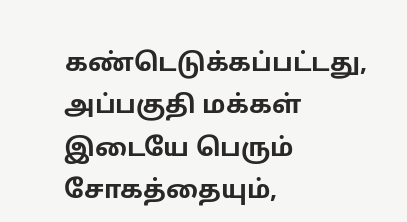கண்டெடுக்கப்பட்டது, அப்பகுதி மக்கள் இடையே பெரும் சோகத்தையும்,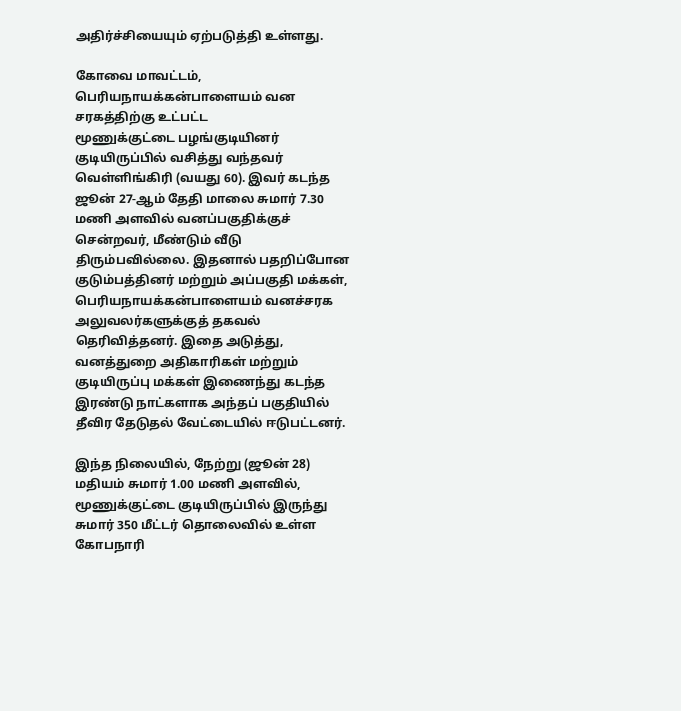அதிர்ச்சியையும் ஏற்படுத்தி உள்ளது.

கோவை மாவட்டம், பெரியநாயக்கன்பாளையம் வன சரகத்திற்கு உட்பட்ட
மூணுக்குட்டை பழங்குடியினர் குடியிருப்பில் வசித்து வந்தவர் வெள்ளிங்கிரி (வயது 60). இவர் கடந்த ஜூன் 27-ஆம் தேதி மாலை சுமார் 7.30 மணி அளவில் வனப்பகுதிக்குச் சென்றவர், மீண்டும் வீடு திரும்பவில்லை. இதனால் பதறிப்போன குடும்பத்தினர் மற்றும் அப்பகுதி மக்கள், பெரியநாயக்கன்பாளையம் வனச்சரக அலுவலர்களுக்குத் தகவல் தெரிவித்தனர். இதை அடுத்து, வனத்துறை அதிகாரிகள் மற்றும் குடியிருப்பு மக்கள் இணைந்து கடந்த இரண்டு நாட்களாக அந்தப் பகுதியில் தீவிர தேடுதல் வேட்டையில் ஈடுபட்டனர்.

இந்த நிலையில், நேற்று (ஜூன் 28) மதியம் சுமார் 1.00 மணி அளவில், மூணுக்குட்டை குடியிருப்பில் இருந்து சுமார் 350 மீட்டர் தொலைவில் உள்ள கோபநாரி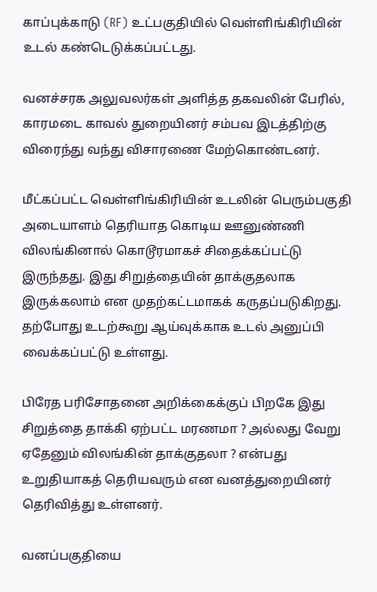காப்புக்காடு (RF) உட்பகுதியில் வெள்ளிங்கிரியின் உடல் கண்டெடுக்கப்பட்டது.

வனச்சரக அலுவலர்கள் அளித்த தகவலின் பேரில், காரமடை காவல் துறையினர் சம்பவ இடத்திற்கு விரைந்து வந்து விசாரணை மேற்கொண்டனர்.

மீட்கப்பட்ட வெள்ளிங்கிரியின் உடலின் பெரும்பகுதி அடையாளம் தெரியாத கொடிய ஊனுண்ணி விலங்கினால் கொடூரமாகச் சிதைக்கப்பட்டு இருந்தது. இது சிறுத்தையின் தாக்குதலாக இருக்கலாம் என முதற்கட்டமாகக் கருதப்படுகிறது. தற்போது உடற்கூறு ஆய்வுக்காக உடல் அனுப்பி வைக்கப்பட்டு உள்ளது.

பிரேத பரிசோதனை அறிக்கைக்குப் பிறகே இது சிறுத்தை தாக்கி ஏற்பட்ட மரணமா ? அல்லது வேறு ஏதேனும் விலங்கின் தாக்குதலா ? என்பது உறுதியாகத் தெரியவரும் என வனத்துறையினர் தெரிவித்து உள்ளனர்.

வனப்பகுதியை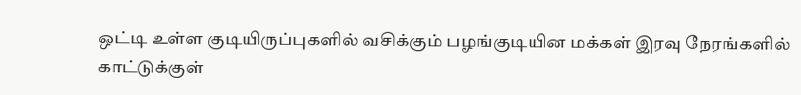ஒட்டி உள்ள குடியிருப்புகளில் வசிக்கும் பழங்குடியின மக்கள் இரவு நேரங்களில் காட்டுக்குள்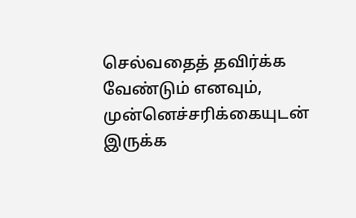செல்வதைத் தவிர்க்க வேண்டும் எனவும், முன்னெச்சரிக்கையுடன் இருக்க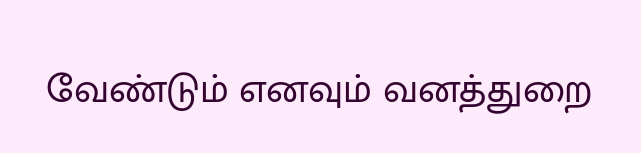வேண்டும் எனவும் வனத்துறை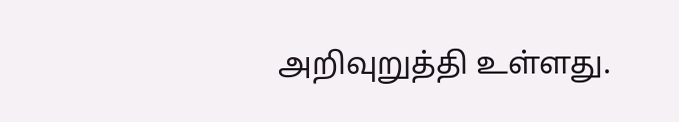அறிவுறுத்தி உள்ளது.